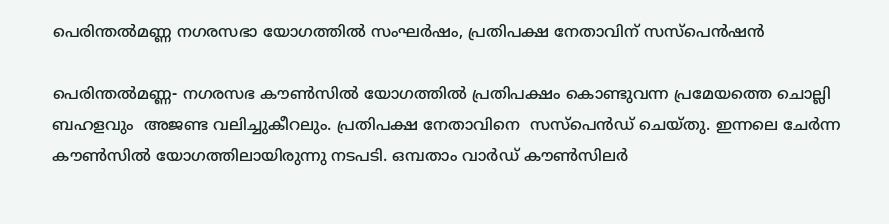പെരിന്തല്‍മണ്ണ നഗരസഭാ യോഗത്തില്‍ സംഘര്‍ഷം, പ്രതിപക്ഷ നേതാവിന് സസ്‌പെന്‍ഷന്‍

പെരിന്തല്‍മണ്ണ- നഗരസഭ കൗണ്‍സില്‍ യോഗത്തില്‍ പ്രതിപക്ഷം കൊണ്ടുവന്ന പ്രമേയത്തെ ചൊല്ലി ബഹളവും  അജണ്ട വലിച്ചുകീറലും. പ്രതിപക്ഷ നേതാവിനെ  സസ്‌പെന്‍ഡ് ചെയ്തു. ഇന്നലെ ചേര്‍ന്ന കൗണ്‍സില്‍ യോഗത്തിലായിരുന്നു നടപടി. ഒമ്പതാം വാര്‍ഡ് കൗണ്‍സിലര്‍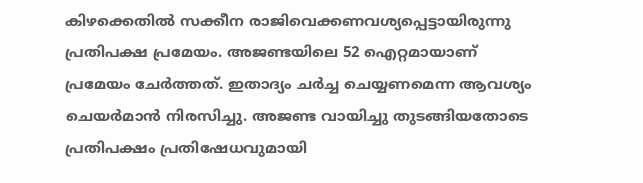കിഴക്കെതില്‍ സക്കീന രാജിവെക്കണവശ്യപ്പെട്ടായിരുന്നു പ്രതിപക്ഷ പ്രമേയം. അജണ്ടയിലെ 52 ഐറ്റമായാണ് പ്രമേയം ചേര്‍ത്തത്. ഇതാദ്യം ചര്‍ച്ച ചെയ്യണമെന്ന ആവശ്യം ചെയര്‍മാന്‍ നിരസിച്ചു. അജണ്ട വായിച്ചു തുടങ്ങിയതോടെ പ്രതിപക്ഷം പ്രതിഷേധവുമായി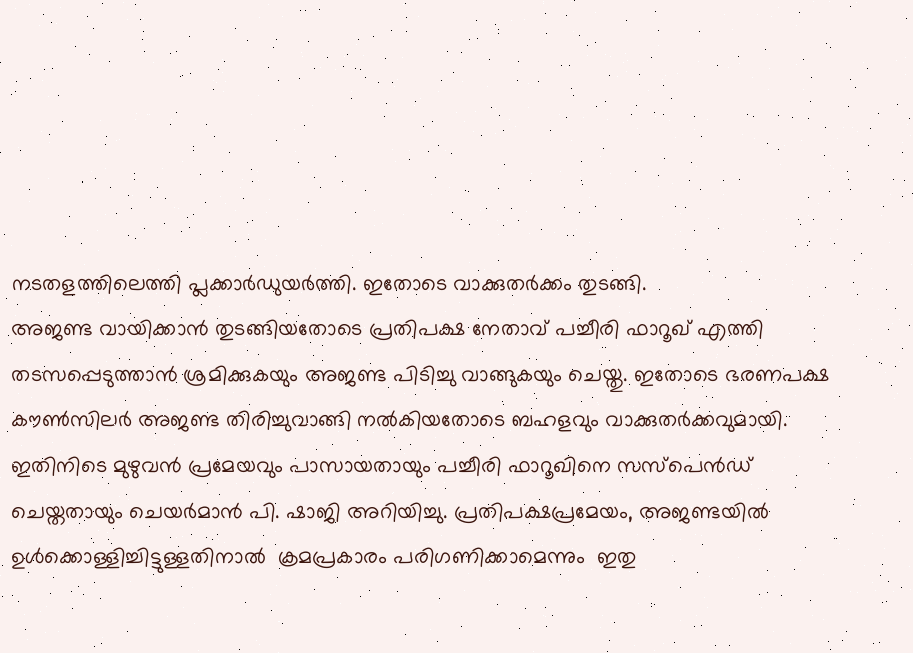നടതളത്തിലെത്തി പ്ലക്കാര്‍ഡുയര്‍ത്തി. ഇതോടെ വാക്കുതര്‍ക്കം തുടങ്ങി.
അജണ്ട വായിക്കാന്‍ തുടങ്ങിയതോടെ പ്രതിപക്ഷ നേതാവ് പച്ചീരി ഫാറൂഖ് എത്തി തടസപ്പെടുത്താന്‍ ശ്രമിക്കുകയും അജണ്ട പിടിച്ചു വാങ്ങുകയും ചെയ്തു. ഇതോടെ ഭരണപക്ഷ കൗണ്‍സിലര്‍ അജണ്ട തിരിച്ചുവാങ്ങി നല്‍കിയതോടെ ബഹളവും വാക്കുതര്‍ക്കവുമായി. ഇതിനിടെ മുഴുവന്‍ പ്രമേയവും പാസായതായും പച്ചീരി ഫാറൂഖിനെ സസ്‌പെന്‍ഡ് ചെയ്തതായും ചെയര്‍മാന്‍ പി. ഷാജി അറിയിച്ചു. പ്രതിപക്ഷപ്രമേയം, അജണ്ടയില്‍  ഉള്‍ക്കൊള്ളിച്ചിട്ടുള്ളതിനാല്‍  ക്രമപ്രകാരം പരിഗണിക്കാമെന്നും  ഇതു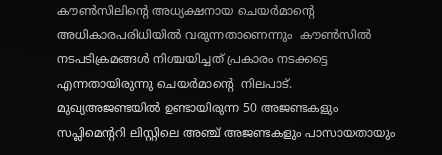കൗണ്‍സിലിന്റെ അധ്യക്ഷനായ ചെയര്‍മാന്റെ  അധികാരപരിധിയില്‍ വരുന്നതാണെന്നും  കൗണ്‍സില്‍ നടപടിക്രമങ്ങള്‍ നിശ്ചയിച്ചത് പ്രകാരം നടക്കട്ടെ എന്നതായിരുന്നു ചെയര്‍മാന്റെ  നിലപാട്.
മുഖ്യഅജണ്ടയില്‍ ഉണ്ടായിരുന്ന 50 അജണ്ടകളും സപ്ലിമെന്ററി ലിസ്റ്റിലെ അഞ്ച് അജണ്ടകളും പാസായതായും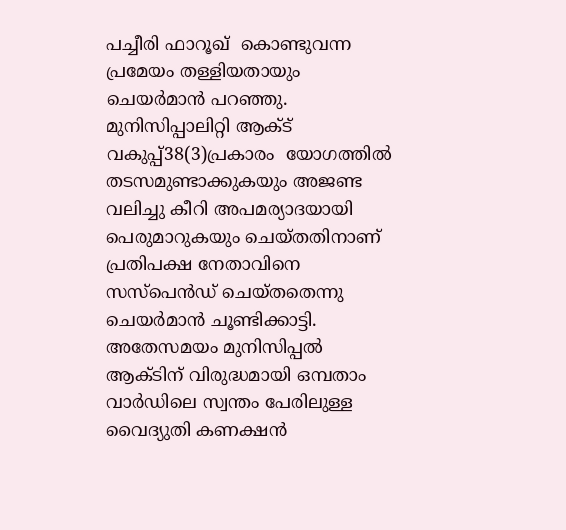പച്ചീരി ഫാറൂഖ്  കൊണ്ടുവന്ന പ്രമേയം തള്ളിയതായും ചെയര്‍മാന്‍ പറഞ്ഞു. മുനിസിപ്പാലിറ്റി ആക്ട് വകുപ്പ്38(3)പ്രകാരം  യോഗത്തില്‍ തടസമുണ്ടാക്കുകയും അജണ്ട വലിച്ചു കീറി അപമര്യാദയായി പെരുമാറുകയും ചെയ്തതിനാണ്
പ്രതിപക്ഷ നേതാവിനെ സസ്‌പെന്‍ഡ് ചെയ്തതെന്നു ചെയര്‍മാന്‍ ചൂണ്ടിക്കാട്ടി.
അതേസമയം മുനിസിപ്പല്‍ ആക്ടിന് വിരുദ്ധമായി ഒമ്പതാം വാര്‍ഡിലെ സ്വന്തം പേരിലുള്ള വൈദ്യുതി കണക്ഷന്‍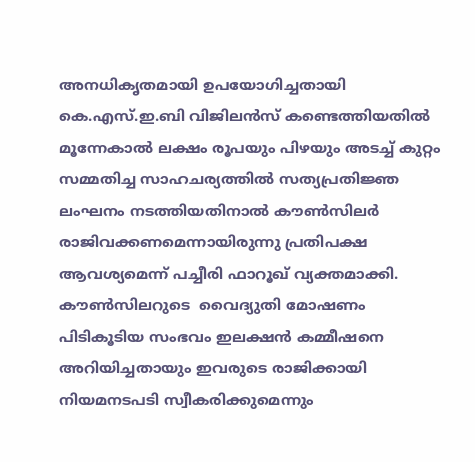അനധികൃതമായി ഉപയോഗിച്ചതായി കെ.എസ്.ഇ.ബി വിജിലന്‍സ് കണ്ടെത്തിയതില്‍ മൂന്നേകാല്‍ ലക്ഷം രൂപയും പിഴയും അടച്ച് കുറ്റം സമ്മതിച്ച സാഹചര്യത്തില്‍ സത്യപ്രതിജ്ഞ ലംഘനം നടത്തിയതിനാല്‍ കൗണ്‍സിലര്‍
രാജിവക്കണമെന്നായിരുന്നു പ്രതിപക്ഷ ആവശ്യമെന്ന് പച്ചീരി ഫാറൂഖ് വ്യക്തമാക്കി. കൗണ്‍സിലറുടെ  വൈദ്യുതി മോഷണം പിടികൂടിയ സംഭവം ഇലക്ഷന്‍ കമ്മീഷനെ അറിയിച്ചതായും ഇവരുടെ രാജിക്കായി നിയമനടപടി സ്വീകരിക്കുമെന്നും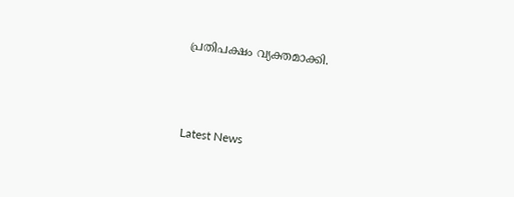പ്രതിപക്ഷം വ്യക്തമാക്കി.



Latest News